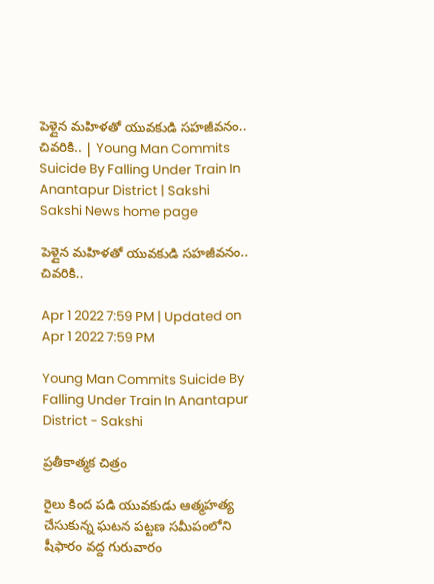పెళ్లైన మహిళతో యువకుడి సహజీవనం.. చివరికి.. | Young Man Commits Suicide By Falling Under Train In Anantapur District | Sakshi
Sakshi News home page

పెళ్లైన మహిళతో యువకుడి సహజీవనం.. చివరికి..

Apr 1 2022 7:59 PM | Updated on Apr 1 2022 7:59 PM

Young Man Commits Suicide By Falling Under Train In Anantapur District - Sakshi

ప్రతీకాత్మక చిత్రం

రైలు కింద పడి యువకుడు ఆత్మహత్య చేసుకున్న ఘటన పట్టణ సమీపంలోని షీఫారం వద్ద గురువారం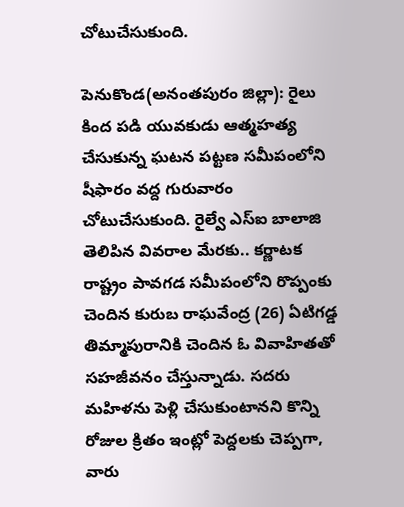చోటుచేసుకుంది.

పెనుకొండ(అనంతపురం జిల్లా): రైలు కింద పడి యువకుడు ఆత్మహత్య చేసుకున్న ఘటన పట్టణ సమీపంలోని షీఫారం వద్ద గురువారం చోటుచేసుకుంది. రైల్వే ఎస్‌ఐ బాలాజి తెలిపిన వివరాల మేరకు.. కర్ణాటక రాష్ట్రం పావగడ సమీపంలోని రొప్పంకు చెందిన కురుబ రాఘవేంద్ర (26) ఏటిగడ్డ తిమ్మాపురానికి చెందిన ఓ వివాహితతో సహజీవనం చేస్తున్నాడు. సదరు మహిళను పెళ్లి చేసుకుంటానని కొన్ని రోజుల క్రితం ఇంట్లో పెద్దలకు చెప్పగా, వారు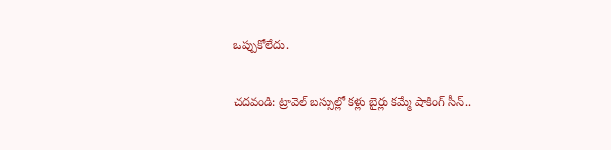ఒప్పుకోలేదు.

చదవండి: ట్రావెల్‌ బస్సుల్లో కళ్లు బైర్లు కమ్మే షాకింగ్‌ సీన్‌..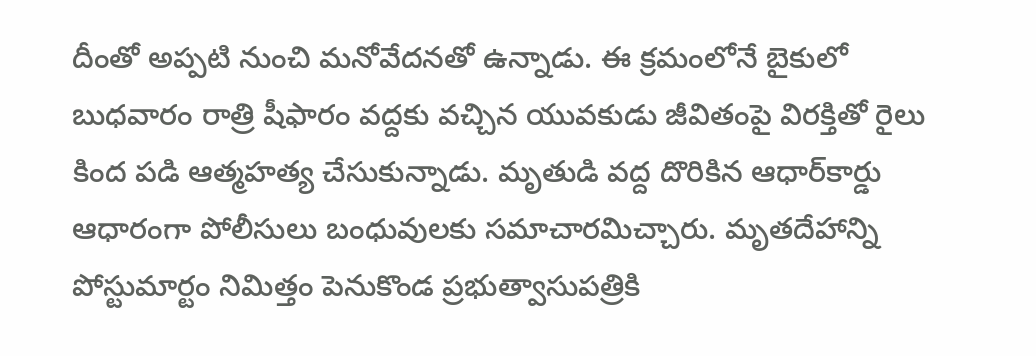దీంతో అప్పటి నుంచి మనోవేదనతో ఉన్నాడు. ఈ క్రమంలోనే బైకులో బుధవారం రాత్రి షీఫారం వద్దకు వచ్చిన యువకుడు జీవితంపై విరక్తితో రైలు కింద పడి ఆత్మహత్య చేసుకున్నాడు. మృతుడి వద్ద దొరికిన ఆధార్‌కార్డు ఆధారంగా పోలీసులు బంధువులకు సమాచారమిచ్చారు. మృతదేహాన్ని పోస్టుమార్టం నిమిత్తం పెనుకొండ ప్రభుత్వాసుపత్రికి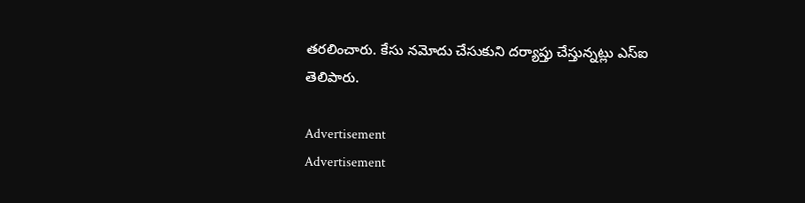తరలించారు. కేసు నమోదు చేసుకుని దర్యాప్తు చేస్తున్నట్లు ఎస్‌ఐ తెలిపారు.

Advertisement
Advertisement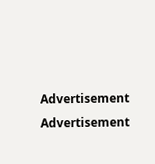Advertisement
Advertisement